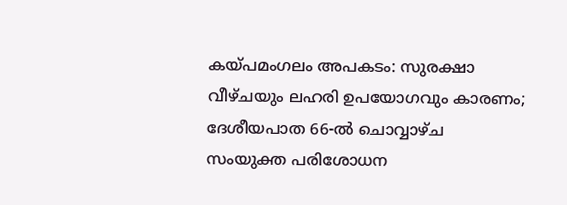കയ്പമംഗലം അപകടം: സുരക്ഷാ വീഴ്ചയും ലഹരി ഉപയോഗവും കാരണം; ദേശീയപാത 66-ൽ ചൊവ്വാഴ്ച സംയുക്ത പരിശോധന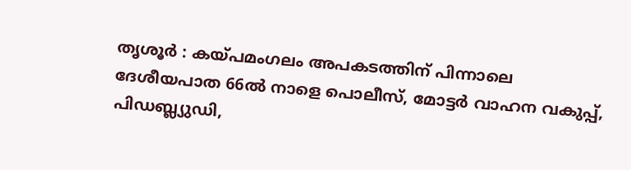തൃശൂർ : കയ്പമംഗലം അപകടത്തിന് പിന്നാലെ ദേശീയപാത 66ൽ നാളെ പൊലീസ്, മോട്ടർ വാഹന വകുപ്പ്, പിഡബ്ല്യുഡി,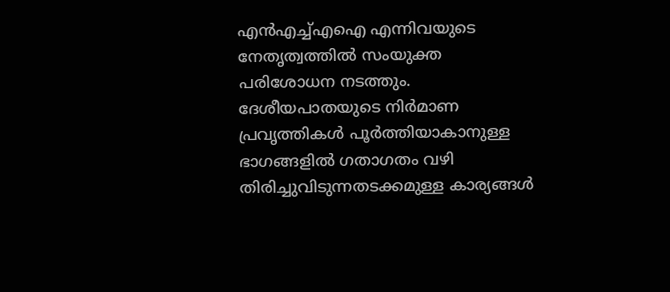എൻഎച്ച്എഐ എന്നിവയുടെ നേതൃത്വത്തിൽ സംയുക്ത പരിശോധന നടത്തും. ദേശീയപാതയുടെ നിർമാണ പ്രവൃത്തികൾ പൂർത്തിയാകാനുള്ള ഭാഗങ്ങളിൽ ഗതാഗതം വഴി തിരിച്ചുവിടുന്നതടക്കമുള്ള കാര്യങ്ങൾ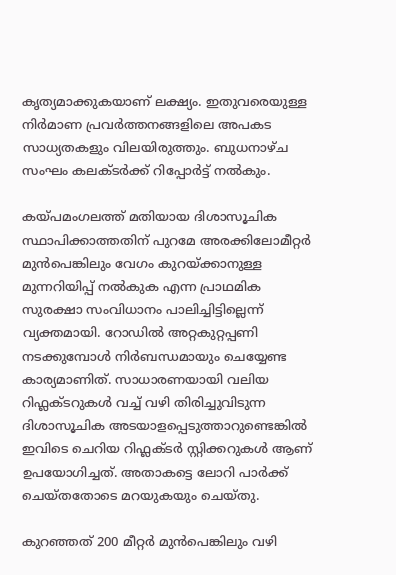കൃത്യമാക്കുകയാണ് ലക്ഷ്യം. ഇതുവരെയുള്ള നിർമാണ പ്രവർത്തനങ്ങളിലെ അപകട സാധ്യതകളും വിലയിരുത്തും. ബുധനാഴ്ച സംഘം കലക്ടർക്ക് റിപ്പോർട്ട് നൽകും.

കയ്പമംഗലത്ത് മതിയായ ദിശാസൂചിക സ്ഥാപിക്കാത്തതിന് പുറമേ അരക്കിലോമീറ്റർ മുൻപെങ്കിലും വേഗം കുറയ്ക്കാനുള്ള മുന്നറിയിപ്പ് നൽകുക എന്ന പ്രാഥമിക സുരക്ഷാ സംവിധാനം പാലിച്ചിട്ടില്ലെന്ന് വ്യക്തമായി. റോഡിൽ അറ്റകുറ്റപ്പണി നടക്കുമ്പോൾ നിർബന്ധമായും ചെയ്യേണ്ട കാര്യമാണിത്. സാധാരണയായി വലിയ റിഫ്ലക്ടറുകൾ വച്ച് വഴി തിരിച്ചുവിടുന്ന ദിശാസൂചിക അടയാളപ്പെടുത്താറുണ്ടെങ്കിൽ ഇവിടെ ചെറിയ റിഫ്ലക്ടർ സ്റ്റിക്കറുകൾ ആണ് ഉപയോഗിച്ചത്. അതാകട്ടെ ലോറി പാർക്ക് ചെയ്തതോടെ മറയുകയും ചെയ്തു.

കുറഞ്ഞത് 200 മീറ്റർ മുൻപെങ്കിലും വഴി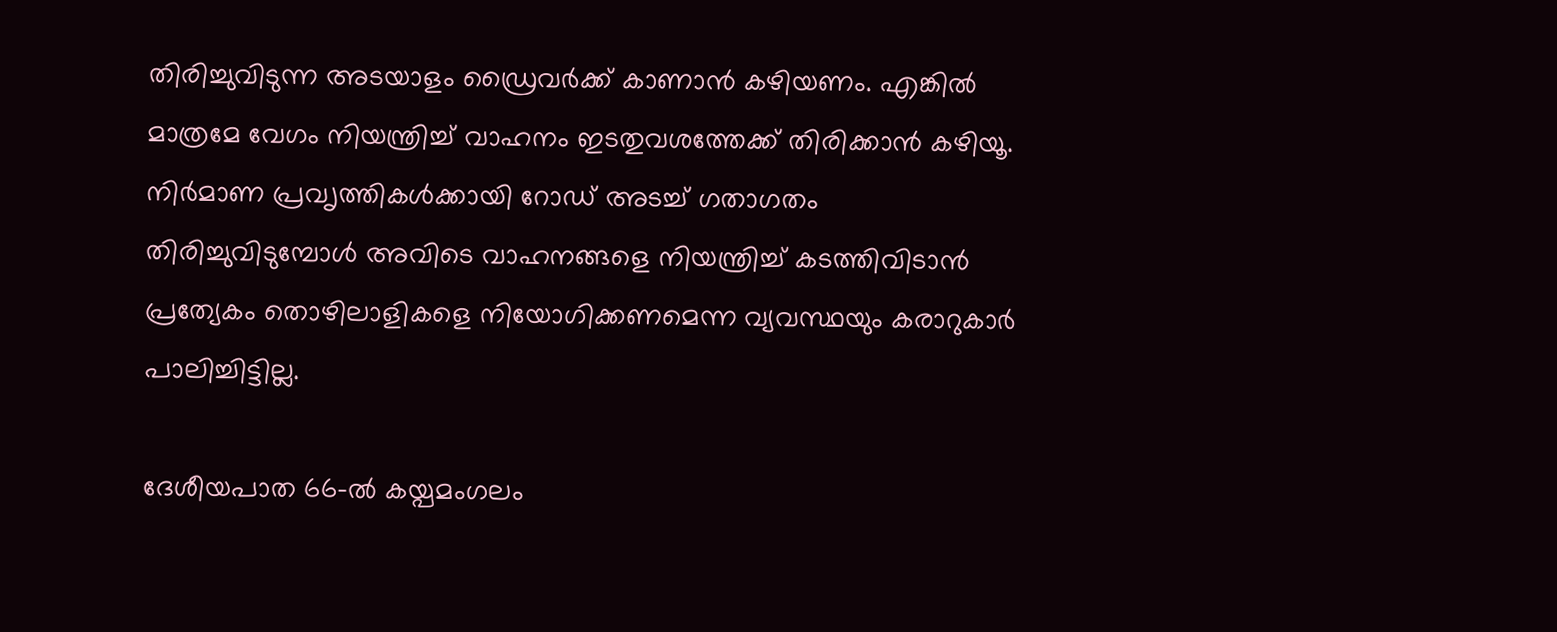തിരിച്ചുവിടുന്ന അടയാളം ഡ്രൈവർക്ക് കാണാൻ കഴിയണം. എങ്കിൽ മാത്രമേ വേഗം നിയന്ത്രിച്ച് വാഹനം ഇടതുവശത്തേക്ക് തിരിക്കാൻ കഴിയൂ. നിർമാണ പ്രവ‍ൃത്തികൾക്കായി റോഡ് അടച്ച് ഗതാഗതം തിരിച്ചുവിടുമ്പോൾ അവിടെ വാഹനങ്ങളെ നിയന്ത്രിച്ച് കടത്തിവിടാൻ പ്രത്യേകം തൊഴിലാളികളെ നിയോഗിക്കണമെന്ന വ്യവസ്ഥയും കരാറുകാർ പാലിച്ചിട്ടില്ല.

ദേശീയപാത 66–ൽ കയ്പമംഗലം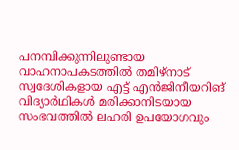പനമ്പിക്കുന്നിലുണ്ടായ വാഹനാപകടത്തിൽ തമിഴ്നാട് സ്വദേശികളായ എട്ട് എൻജിനീയറിങ് വിദ്യാർഥികൾ മരിക്കാനിടയായ സംഭവത്തിൽ ലഹരി ഉപയോഗവും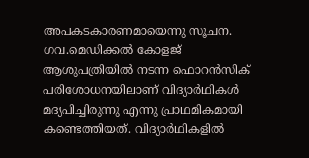അപകടകാരണമായെന്നു സൂചന. ഗവ.മെഡിക്കൽ കോളജ് ആശുപത്രിയിൽ നടന്ന ഫൊറൻസിക് പരിശോധനയിലാണ് വിദ്യാർഥികൾ മദ്യപിച്ചിരുന്നു എന്നു പ്രാഥമികമായി കണ്ടെത്തിയത്. വിദ്യാർഥികളിൽ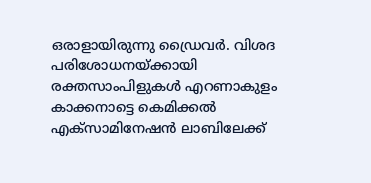ഒരാളായിരുന്നു ഡ്രൈവർ. വിശദ പരിശോധനയ്ക്കായി രക്തസാംപിളുകൾ എറണാകുളം കാക്കനാട്ടെ കെമിക്കൽ എക്സാമിനേഷൻ ലാബിലേക്ക്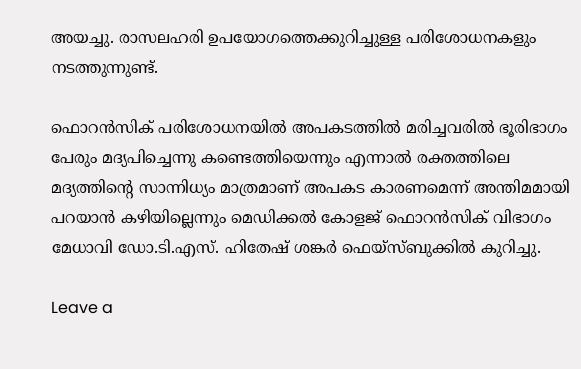അയച്ചു. രാസലഹരി ഉപയോഗത്തെക്കുറിച്ചുള്ള പരിശോധനകളും നടത്തുന്നുണ്ട്.

ഫൊറൻസിക് പരിശോധനയിൽ അപകടത്തിൽ മരിച്ചവരിൽ ഭൂരിഭാഗം പേരും മദ്യപിച്ചെന്നു കണ്ടെത്തിയെന്നും എന്നാൽ രക്തത്തിലെ മദ്യത്തിന്റെ സാന്നിധ്യം മാത്രമാണ് അപകട കാരണമെന്ന് അന്തിമമായി പറയാൻ കഴിയില്ലെന്നും മെഡിക്കൽ കോളജ് ഫൊറൻസിക് വിഭാഗം മേധാവി ഡോ.ടി.എസ്. ഹിതേഷ് ശങ്കർ ഫെയ്സ്ബുക്കിൽ കുറിച്ചു.

Leave a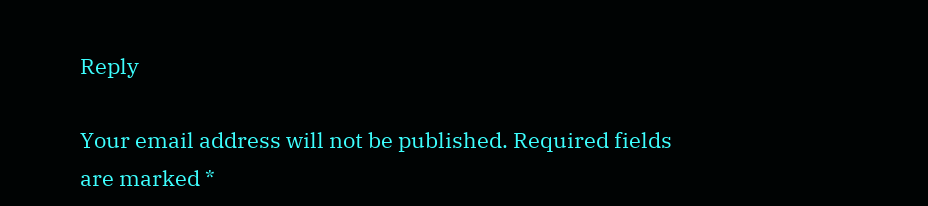Reply

Your email address will not be published. Required fields are marked *